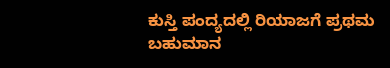ಕುಸ್ತಿ ಪಂದ್ಯದಲ್ಲಿ ರಿಯಾಜಗೆ ಪ್ರಥಮ ಬಹುಮಾನ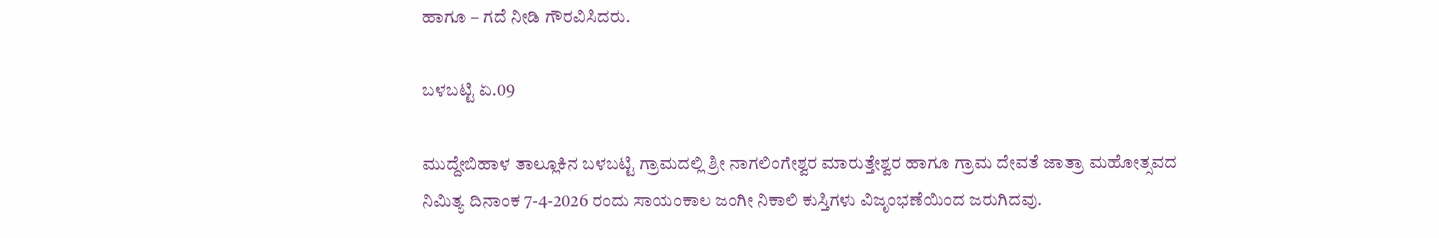ಹಾಗೂ – ಗದೆ ನೀಡಿ ಗೌರವಿಸಿದರು.

ಬಳಬಟ್ಟಿ ಏ.09

ಮುದ್ದೇಬಿಹಾಳ ತಾಲ್ಲೂಕಿನ ಬಳಬಟ್ಟಿ ಗ್ರಾಮದಲ್ಲಿ ಶ್ರೀ ನಾಗಲಿಂಗೇಶ್ವರ ಮಾರುತ್ತೇಶ್ವರ ಹಾಗೂ ಗ್ರಾಮ ದೇವತೆ ಜಾತ್ರಾ ಮಹೋತ್ಸವದ ನಿಮಿತ್ಯ ದಿನಾಂಕ 7-4-2026 ರಂದು ಸಾಯಂಕಾಲ ಜಂಗೀ ನಿಕಾಲಿ ಕುಸ್ತಿಗಳು ವಿಜೃಂಭಣೆಯಿಂದ ಜರುಗಿದವು.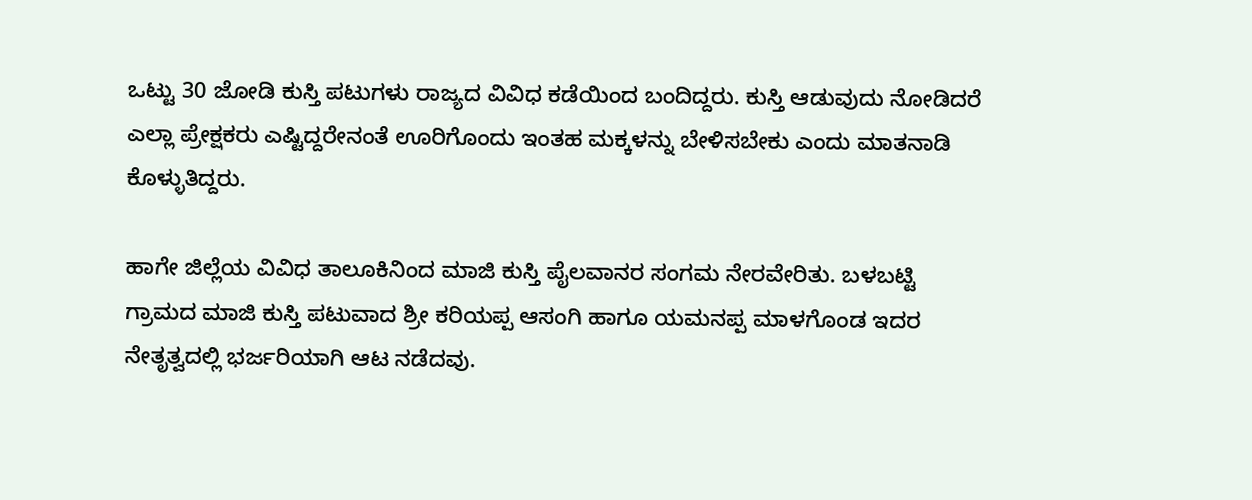ಒಟ್ಟು 30 ಜೋಡಿ ಕುಸ್ತಿ ಪಟುಗಳು ರಾಜ್ಯದ ವಿವಿಧ ಕಡೆಯಿಂದ ಬಂದಿದ್ದರು. ಕುಸ್ತಿ ಆಡುವುದು ನೋಡಿದರೆ ಎಲ್ಲಾ ಪ್ರೇಕ್ಷಕರು ಎಷ್ಟಿದ್ದರೇನಂತೆ ಊರಿಗೊಂದು ಇಂತಹ ಮಕ್ಕಳನ್ನು ಬೇಳಿಸಬೇಕು ಎಂದು ಮಾತನಾಡಿ ಕೊಳ್ಳುತಿದ್ದರು.

ಹಾಗೇ ಜಿಲ್ಲೆಯ ವಿವಿಧ ತಾಲೂಕಿನಿಂದ ಮಾಜಿ ಕುಸ್ತಿ ಪೈಲವಾನರ ಸಂಗಮ ನೇರವೇರಿತು. ಬಳಬಟ್ಟಿ ಗ್ರಾಮದ ಮಾಜಿ ಕುಸ್ತಿ ಪಟುವಾದ ಶ್ರೀ ಕರಿಯಪ್ಪ ಆಸಂಗಿ ಹಾಗೂ ಯಮನಪ್ಪ ಮಾಳಗೊಂಡ ಇದರ ನೇತೃತ್ವದಲ್ಲಿ ಭರ್ಜರಿಯಾಗಿ ಆಟ ನಡೆದವು.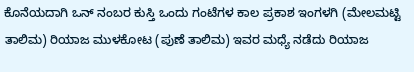ಕೊನೆಯದಾಗಿ ಒನ್ ನಂಬರ ಕುಸ್ತಿ ಒಂದು ಗಂಟೆಗಳ ಕಾಲ ಪ್ರಕಾಶ ಇಂಗಳಗಿ (ಮೇಲಮಟ್ಟಿ ತಾಲಿಮ) ರಿಯಾಜ ಮುಳಕೋಟ (ಪುಣೆ ತಾಲಿಮ) ಇವರ ಮಧ್ಯೆ ನಡೆದು ರಿಯಾಜ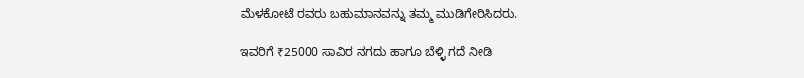ಮೆಳಕೋಟೆ ರವರು ಬಹುಮಾನವನ್ನು ತಮ್ಮ ಮುಡಿಗೇರಿಸಿದರು.

ಇವರಿಗೆ ₹25000 ಸಾವಿರ ನಗದು ಹಾಗೂ ಬೆಳ್ಳಿ ಗದೆ ನೀಡಿ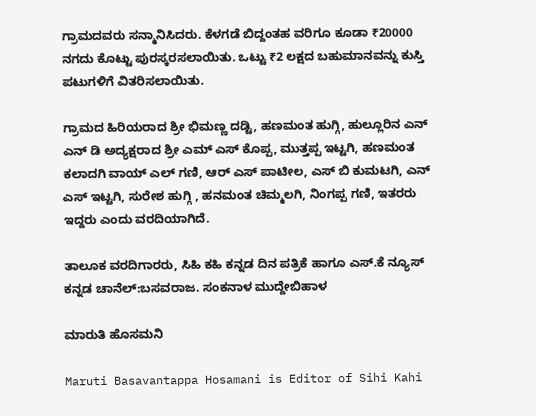ಗ್ರಾಮದವರು ಸನ್ಮಾನಿಸಿದರು. ಕೆಳಗಡೆ ಬಿದ್ದಂತಹ ವರಿಗೂ ಕೂಡಾ ₹20000 ನಗದು ಕೊಟ್ಟು ಪುರಸ್ಕರಸಲಾಯಿತು. ಒಟ್ಟು ₹2 ಲಕ್ಷದ ಬಹುಮಾನವನ್ನು ಕುಸ್ತಿ ಪಟುಗಳಿಗೆ ವಿತರಿಸಲಾಯಿತು.

ಗ್ರಾಮದ ಹಿರಿಯರಾದ ಶ್ರೀ ಭಿಮಣ್ಣ ದಡ್ಟಿ, ಹಣಮಂತ ಹುಗ್ಗಿ, ಹುಲ್ಲೂರಿನ ಎನ್ ಎನ್ ಡಿ ಅದ್ಯಕ್ಷರಾದ ಶ್ರೀ ಎಮ್ ಎಸ್ ಕೊಪ್ಪ, ಮುತ್ತಪ್ಪ ಇಟ್ಟಗಿ, ಹಣಮಂತ ಕಲಾದಗಿ ವಾಯ್ ಎಲ್ ಗಣಿ, ಆರ್ ಎಸ್ ಪಾಟೀಲ, ಎಸ್ ಬಿ ಕುಮಟಗಿ, ಎನ್ ಎಸ್ ಇಟ್ಟಗಿ, ಸುರೇಶ ಹುಗ್ಗಿ , ಹನಮಂತ ಚಿಮ್ಮಲಗಿ, ನಿಂಗಪ್ಪ ಗಣಿ, ಇತರರು ಇದ್ದರು ಎಂದು ವರದಿಯಾಗಿದೆ.

ತಾಲೂಕ ವರದಿಗಾರರು, ಸಿಹಿ ಕಹಿ ಕನ್ನಡ ದಿನ ಪತ್ರಿಕೆ ಹಾಗೂ ಎಸ್.ಕೆ ನ್ಯೂಸ್ ಕನ್ನಡ ಚಾನೆಲ್:ಬಸವರಾಜ. ಸಂಕನಾಳ ಮುದ್ದೇಬಿಹಾಳ

ಮಾರುತಿ ಹೊಸಮನಿ

Maruti Basavantappa Hosamani is Editor of Sihi Kahi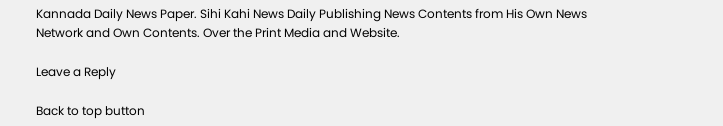Kannada Daily News Paper. Sihi Kahi News Daily Publishing News Contents from His Own News Network and Own Contents. Over the Print Media and Website.

Leave a Reply

Back to top button